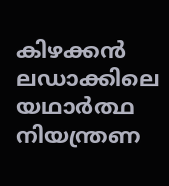കിഴക്കൻ ലഡാക്കിലെ യഥാർത്ഥ നിയന്ത്രണ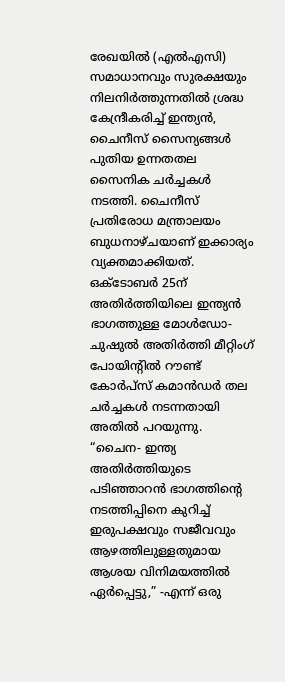രേഖയിൽ (എൽഎസി) സമാധാനവും സുരക്ഷയും നിലനിർത്തുന്നതിൽ ശ്രദ്ധ കേന്ദ്രീകരിച്ച് ഇന്ത്യൻ, ചൈനീസ് സൈന്യങ്ങൾ പുതിയ ഉന്നതതല സൈനിക ചർച്ചകൾ നടത്തി. ചൈനീസ് പ്രതിരോധ മന്ത്രാലയം ബുധനാഴ്ചയാണ് ഇക്കാര്യം വ്യക്തമാക്കിയത്.
ഒക്ടോബർ 25ന് അതിർത്തിയിലെ ഇന്ത്യൻ ഭാഗത്തുള്ള മോൾഡോ- ചുഷുൽ അതിർത്തി മീറ്റിംഗ് പോയിന്റിൽ റൗണ്ട് കോർപ്സ് കമാൻഡർ തല ചർച്ചകൾ നടന്നതായി അതിൽ പറയുന്നു.
“ചൈന- ഇന്ത്യ അതിർത്തിയുടെ പടിഞ്ഞാറൻ ഭാഗത്തിൻ്റെ നടത്തിപ്പിനെ കുറിച്ച് ഇരുപക്ഷവും സജീവവും ആഴത്തിലുള്ളതുമായ ആശയ വിനിമയത്തിൽ ഏർപ്പെട്ടു,” -എന്ന് ഒരു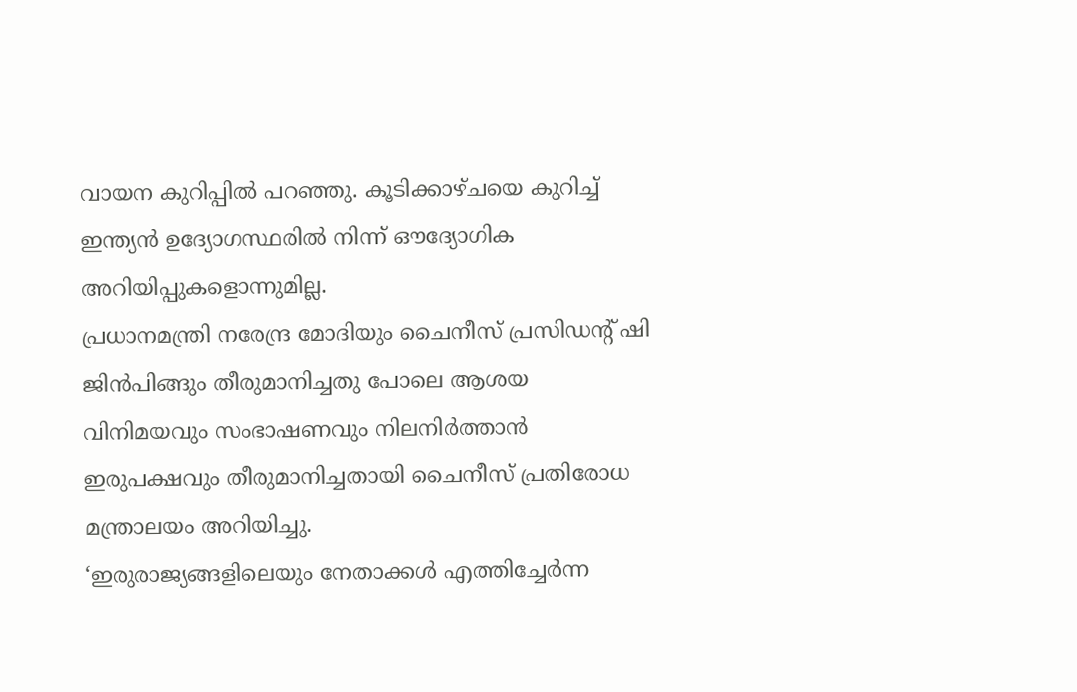വായന കുറിപ്പിൽ പറഞ്ഞു. കൂടിക്കാഴ്ചയെ കുറിച്ച് ഇന്ത്യൻ ഉദ്യോഗസ്ഥരിൽ നിന്ന് ഔദ്യോഗിക അറിയിപ്പുകളൊന്നുമില്ല.
പ്രധാനമന്ത്രി നരേന്ദ്ര മോദിയും ചൈനീസ് പ്രസിഡന്റ് ഷി ജിൻപിങ്ങും തീരുമാനിച്ചതു പോലെ ആശയ വിനിമയവും സംഭാഷണവും നിലനിർത്താൻ ഇരുപക്ഷവും തീരുമാനിച്ചതായി ചൈനീസ് പ്രതിരോധ മന്ത്രാലയം അറിയിച്ചു.
‘ഇരുരാജ്യങ്ങളിലെയും നേതാക്കൾ എത്തിച്ചേർന്ന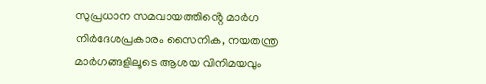സുപ്രധാന സമവായത്തിൻ്റെ മാർഗ നിർദേശപ്രകാരം സൈനിക, നയതന്ത്ര മാർഗങ്ങളിലൂടെ ആശയ വിനിമയവും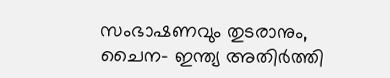സംഭാഷണവും തുടരാനും, ചൈന- ഇന്ത്യ അതിർത്തി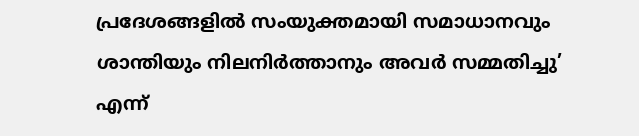പ്രദേശങ്ങളിൽ സംയുക്തമായി സമാധാനവും ശാന്തിയും നിലനിർത്താനും അവർ സമ്മതിച്ചു’ എന്ന്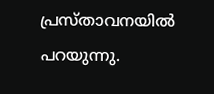പ്രസ്താവനയിൽ പറയുന്നു.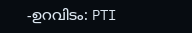-ഉറവിടം: PTI